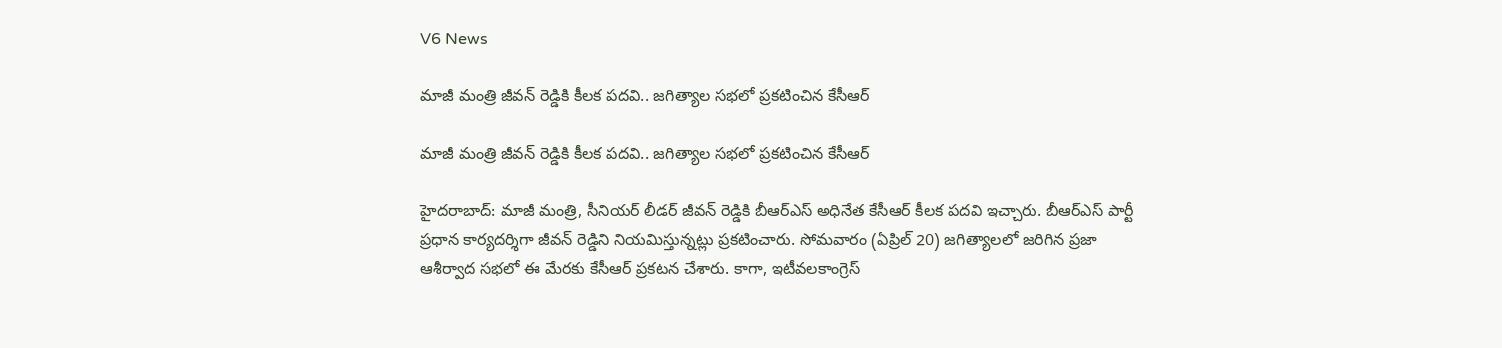V6 News

మాజీ మంత్రి జీవన్ రెడ్డికి కీలక పదవి.. జగిత్యాల సభలో ప్రకటించిన కేసీఆర్

మాజీ మంత్రి జీవన్ రెడ్డికి కీలక పదవి.. జగిత్యాల సభలో ప్రకటించిన కేసీఆర్

హైదరాబాద్: మాజీ మంత్రి, సీనియర్ లీడర్ జీవన్ రెడ్డికి బీఆర్ఎస్ అధినేత కేసీఆర్ కీలక పదవి ఇచ్చారు. బీఆర్ఎస్ పార్టీ ప్రధాన కార్యదర్శిగా జీవన్ రెడ్డిని నియమిస్తున్నట్లు ప్రకటించారు. సోమవారం (ఏప్రిల్ 20) జగిత్యాలలో జరిగిన ప్రజా ఆశీర్వాద సభలో ఈ మేరకు కేసీఆర్ ప్రకటన చేశారు. కాగా, ఇటీవలకాంగ్రెస్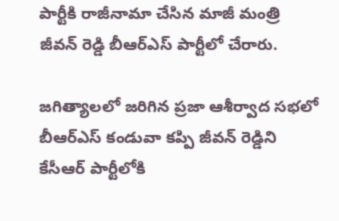పార్టీకి రాజీనామా చేసిన మాజీ మంత్రి జీవన్ రెడ్డి బీఆర్ఎస్ పార్టీలో చేరారు.

జగిత్యాలలో జరిగిన ప్రజా ఆశీర్వాద సభలో బీఆర్ఎస్ కండువా కప్పి జీవన్ రెడ్డిని కేసీఆర్ పార్టీలోకి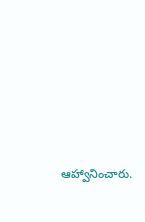ఆహ్వానించారు.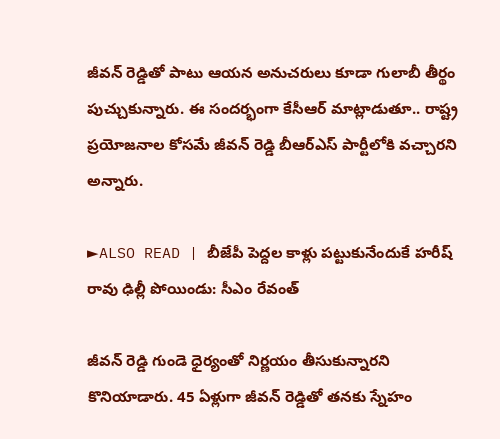జీవన్ రెడ్డితో పాటు ఆయన అనుచరులు కూడా గులాబీ తీర్థం పుచ్చుకున్నారు. ఈ సందర్భంగా కేసీఆర్ మాట్లాడుతూ.. రాష్ట్ర ప్రయోజనాల కోసమే జీవన్ రెడ్డి బీఆర్ఎస్ పార్టీలోకి వచ్చారని అన్నారు.

►ALSO READ | బీజేపీ పెద్దల కాళ్లు పట్టుకునేందుకే హరీష్ రావు ఢిల్లీ పోయిండు: సీఎం రేవంత్

జీవన్ రెడ్డి గుండె ధైర్యంతో నిర్ణయం తీసుకున్నారని కొనియాడారు. 45 ఏళ్లుగా జీవన్ రెడ్డితో తనకు స్నేహం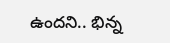ఉందని.. భిన్న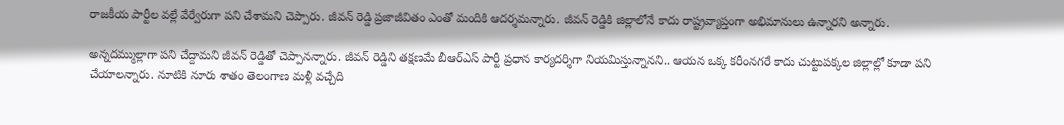రాజకీయ పార్టీల వల్లే వేర్వేరుగా పని చేశామని చెప్పారు. జీవన్ రెడ్డి ప్రజాజీవితం ఎంతో మందికి ఆదర్శమన్నారు. జీవన్ రెడ్డికి జిల్లాలోనే కాదు రాష్ట్రవ్యాప్తంగా అభిమానులు ఉన్నారని అన్నారు.

అన్నదమ్ముల్లాగా పని చేద్దామని జీవన్ రెడ్డితో చెప్పానన్నారు. జీవన్ రెడ్డిని తక్షణమే బీఆర్ఎస్ పార్టీ ప్రధాన కార్యదర్శిగా నియమిస్తున్నానని.. ఆయన ఒక్క కరీంనగరే కాదు చుట్టుపక్కల జిల్లాల్లో కూడా పని చేయాలన్నారు. నూటికి నూరు శాతం తెలంగాణ మళ్లీ వచ్చేది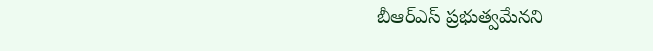బీఆర్ఎస్ ప్రభుత్వమేనని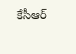కేసీఆర్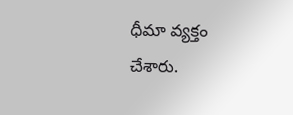ధీమా వ్యక్తం చేశారు.